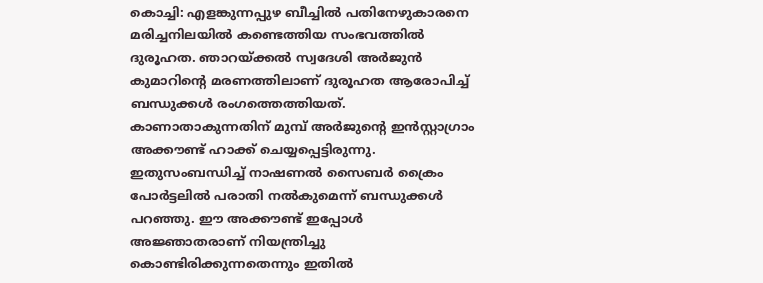കൊച്ചി: എളങ്കുന്നപ്പുഴ ബീച്ചിൽ പതിനേഴുകാരനെ മരിച്ചനിലയിൽ കണ്ടെത്തിയ സംഭവത്തിൽ ദുരൂഹത. ഞാറയ്ക്കൽ സ്വദേശി അർജുൻ കുമാറിന്റെ മരണത്തിലാണ് ദുരൂഹത ആരോപിച്ച് ബന്ധുക്കൾ രംഗത്തെത്തിയത്.
കാണാതാകുന്നതിന് മുമ്പ് അർജുന്റെ ഇൻസ്റ്റാഗ്രാം അക്കൗണ്ട് ഹാക്ക് ചെയ്യപ്പെട്ടിരുന്നു. ഇതുസംബന്ധിച്ച് നാഷണൽ സൈബർ ക്രൈം പോർട്ടലിൽ പരാതി നൽകുമെന്ന് ബന്ധുക്കൾ പറഞ്ഞു. ഈ അക്കൗണ്ട് ഇപ്പോൾ അജ്ഞാതരാണ് നിയന്ത്രിച്ചു കൊണ്ടിരിക്കുന്നതെന്നും ഇതിൽ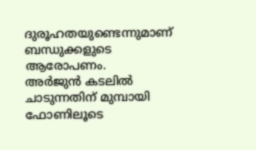ദുരൂഹതയുണ്ടെന്നുമാണ് ബന്ധുക്കളുടെ ആരോപണം.
അർജുൻ കടലിൽ ചാടുന്നതിന് മുമ്പായി ഫോണിലൂടെ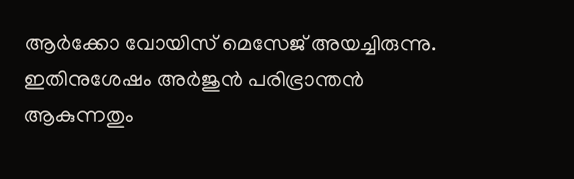ആർക്കോ വോയിസ് മെസേജ് അയച്ചിരുന്നു. ഇതിനുശേഷം അർജുൻ പരിഭ്രാന്തൻ ആകുന്നതും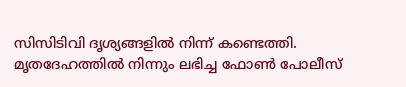സിസിടിവി ദൃശ്യങ്ങളിൽ നിന്ന് കണ്ടെത്തി. മൃതദേഹത്തിൽ നിന്നും ലഭിച്ച ഫോൺ പോലീസ്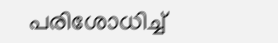പരിശോധിച്ച്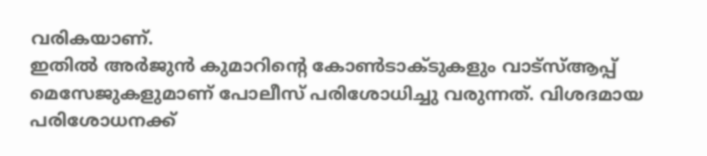വരികയാണ്.
ഇതിൽ അർജുൻ കുമാറിന്റെ കോൺടാക്ടുകളും വാട്സ്ആപ്പ് മെസേജുകളുമാണ് പോലീസ് പരിശോധിച്ചു വരുന്നത്. വിശദമായ പരിശോധനക്ക്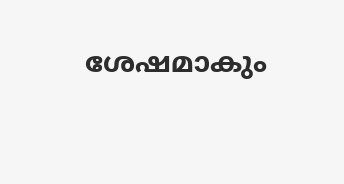ശേഷമാകും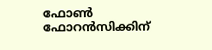ഫോൺ ഫോറൻസിക്കിന്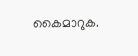കൈമാറുക.